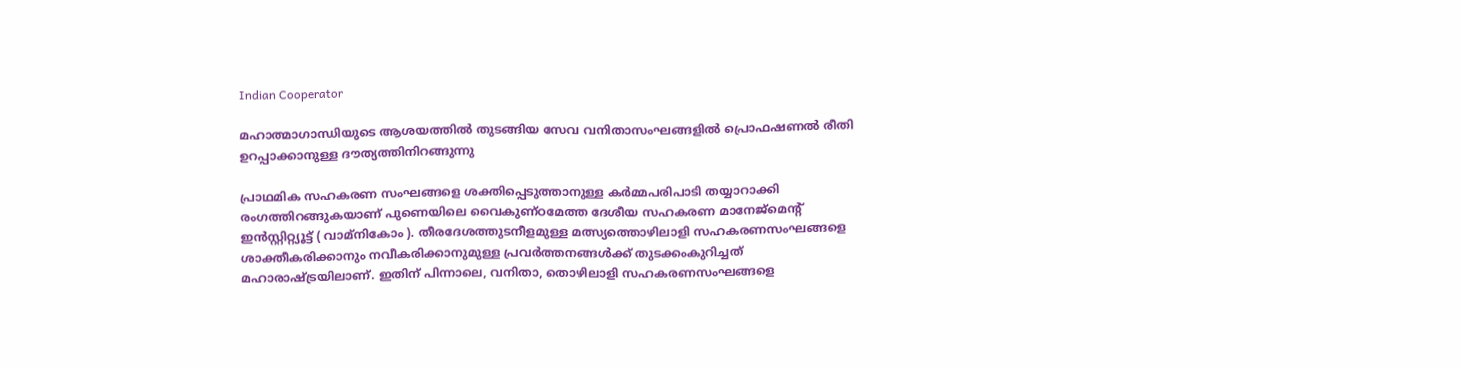Indian Cooperator

മഹാത്മാഗാന്ധിയുടെ ആശയത്തില്‍ തുടങ്ങിയ സേവ വനിതാസംഘങ്ങളില്‍ പ്രൊഫഷണല്‍ രീതി ഉറപ്പാക്കാനുള്ള ദൗത്യത്തിനിറങ്ങുന്നു

പ്രാഥമിക സഹകരണ സംഘങ്ങളെ ശക്തിപ്പെടുത്താനുള്ള കര്‍മ്മപരിപാടി തയ്യാറാക്കി രംഗത്തിറങ്ങുകയാണ് പുണെയിലെ വൈകുണ്ഠമേത്ത ദേശീയ സഹകരണ മാനേജ്മെന്റ് ഇന്‍സ്റ്റിറ്റ്യൂട്ട് ( വാമ്നികോം ). തീരദേശത്തുടനീളമുള്ള മത്സ്യത്തൊഴിലാളി സഹകരണസംഘങ്ങളെ ശാക്തീകരിക്കാനും നവീകരിക്കാനുമുള്ള പ്രവര്‍ത്തനങ്ങള്‍ക്ക് തുടക്കംകുറിച്ചത് മഹാരാഷ്ട്രയിലാണ്. ഇതിന് പിന്നാലെ, വനിതാ, തൊഴിലാളി സഹകരണസംഘങ്ങളെ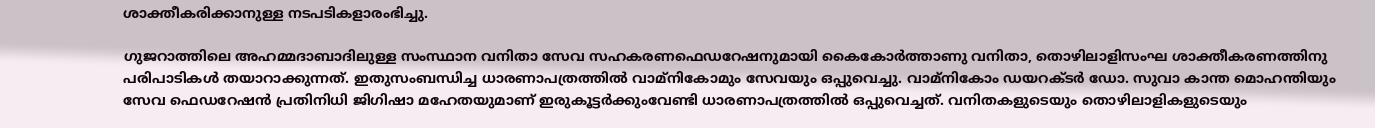ശാക്തീകരിക്കാനുള്ള നടപടികളാരംഭിച്ചു.

ഗുജറാത്തിലെ അഹമ്മദാബാദിലുള്ള സംസ്ഥാന വനിതാ സേവ സഹകരണഫെഡറേഷനുമായി കൈകോര്‍ത്താണു വനിതാ, തൊഴിലാളിസംഘ ശാക്തീകരണത്തിനു പരിപാടികള്‍ തയാറാക്കുന്നത്. ഇതുസംബന്ധിച്ച ധാരണാപത്രത്തില്‍ വാമ്നികോമും സേവയും ഒപ്പുവെച്ചു. വാമ്നികോം ഡയറക്ടര്‍ ഡോ. സുവാ കാന്ത മൊഹന്തിയും സേവ ഫെഡറേഷന്‍ പ്രതിനിധി ജിഗിഷാ മഹേതയുമാണ് ഇരുകൂട്ടര്‍ക്കുംവേണ്ടി ധാരണാപത്രത്തില്‍ ഒപ്പുവെച്ചത്. വനിതകളുടെയും തൊഴിലാളികളുടെയും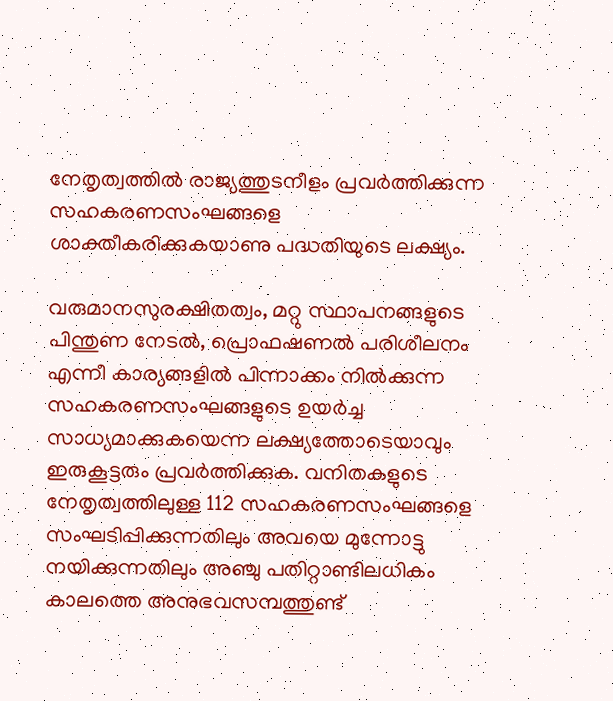നേതൃത്വത്തില്‍ രാജ്യത്തുടനീളം പ്രവര്‍ത്തിക്കുന്ന സഹകരണസംഘങ്ങളെ ശാക്തീകരിക്കുകയാണു പദ്ധതിയുടെ ലക്ഷ്യം.

വരുമാനസുരക്ഷിതത്വം, മറ്റു സ്ഥാപനങ്ങളുടെ പിന്തുണ നേടല്‍, പ്രൊഫഷണല്‍ പരിശീലനം എന്നീ കാര്യങ്ങളില്‍ പിന്നാക്കം നില്‍ക്കുന്ന സഹകരണസംഘങ്ങളുടെ ഉയര്‍ച്ച സാധ്യമാക്കുകയെന്ന ലക്ഷ്യത്തോടെയാവും ഇരുകൂട്ടരും പ്രവര്‍ത്തിക്കുക. വനിതകളുടെ നേതൃത്വത്തിലുള്ള 112 സഹകരണസംഘങ്ങളെ സംഘടിപ്പിക്കുന്നതിലും അവയെ മുന്നോട്ടു നയിക്കുന്നതിലും അഞ്ചു പതിറ്റാണ്ടിലധികം കാലത്തെ അനുഭവസമ്പത്തുണ്ട്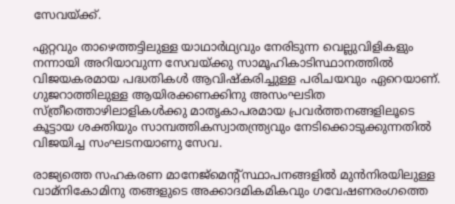സേവയ്ക്ക്.

ഏറ്റവും താഴെത്തട്ടിലുള്ള യാഥാര്‍ഥ്യവും നേരിടുന്ന വെല്ലുവിളികളും നന്നായി അറിയാവുന്ന സേവയ്ക്കു സാമൂഹികാടിസ്ഥാനത്തില്‍ വിജയകരമായ പദ്ധതികള്‍ ആവിഷ്‌കരിച്ചുള്ള പരിചയവും ഏറെയാണ്. ഗുജറാത്തിലുള്ള ആയിരക്കണക്കിനു അസംഘടിത സ്ത്രീത്തൊഴിലാളികള്‍ക്കു മാതൃകാപരമായ പ്രവര്‍ത്തനങ്ങളിലൂടെ കൂട്ടായ ശക്തിയും സാമ്പത്തികസ്വാതന്ത്ര്യവും നേടിക്കൊടുക്കുന്നതില്‍ വിജയിച്ച സംഘടനയാണു സേവ.

രാജ്യത്തെ സഹകരണ മാനേജ്മെന്റ്സ്ഥാപനങ്ങളില്‍ മുന്‍നിരയിലുള്ള വാമ്നികോമിനു തങ്ങളുടെ അക്കാദമികമികവും ഗവേഷണരംഗത്തെ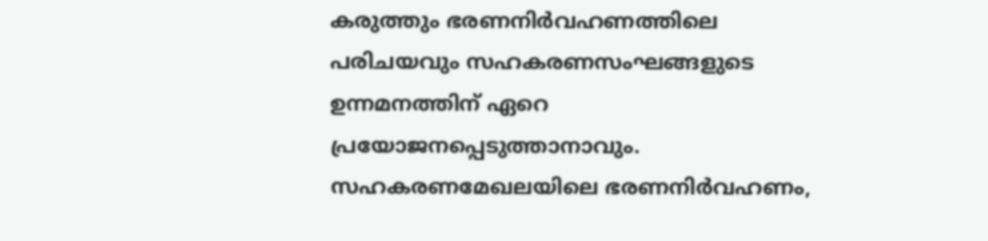കരുത്തും ഭരണനിര്‍വഹണത്തിലെ പരിചയവും സഹകരണസംഘങ്ങളുടെ ഉന്നമനത്തിന് ഏറെ പ്രയോജനപ്പെടുത്താനാവും. സഹകരണമേഖലയിലെ ഭരണനിര്‍വഹണം,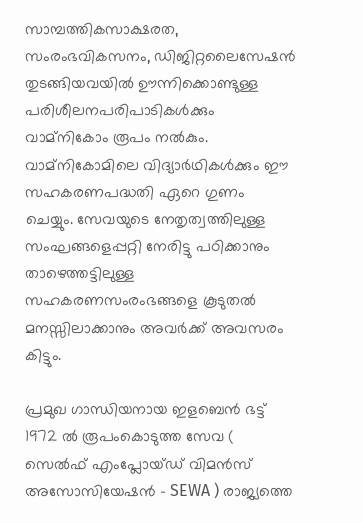സാമ്പത്തികസാക്ഷരത, സംരംഭവികസനം, ഡിജിറ്റലൈസേഷന്‍ തുടങ്ങിയവയില്‍ ഊന്നിക്കൊണ്ടുള്ള പരിശീലനപരിപാടികള്‍ക്കും വാമ്നികോം രൂപം നല്‍കും. വാമ്നികോമിലെ വിദ്യാര്‍ഥികള്‍ക്കും ഈ സഹകരണപദ്ധതി ഏറെ ഗുണം ചെയ്യും. സേവയുടെ നേതൃത്വത്തിലുള്ള സംഘങ്ങളെപ്പറ്റി നേരിട്ടു പഠിക്കാനും താഴെത്തട്ടിലുള്ള സഹകരണസംരംഭങ്ങളെ കൂടുതല്‍ മനസ്സിലാക്കാനും അവര്‍ക്ക് അവസരം കിട്ടും.

പ്രമുഖ ഗാന്ധിയനായ ഇളബെന്‍ ഭട്ട് 1972 ല്‍ രൂപംകൊടുത്ത സേവ ( സെല്‍ഫ് എംപ്ലോയ്ഡ് വിമന്‍സ് അസോസിയേഷന്‍ – SEWA ) രാജ്യത്തെ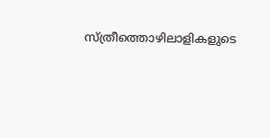സ്ത്രീത്തൊഴിലാളികളുടെ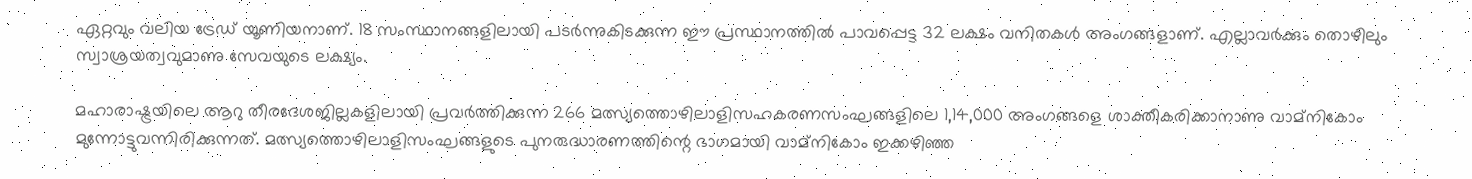ഏറ്റവും വലിയ ട്രേഡ് യൂണിയനാണ്. 18 സംസ്ഥാനങ്ങളിലായി പടര്‍ന്നുകിടക്കുന്ന ഈ പ്രസ്ഥാനത്തില്‍ പാവപ്പെട്ട 32 ലക്ഷം വനിതകള്‍ അംഗങ്ങളാണ്. എല്ലാവര്‍ക്കും തൊഴിലും സ്വാശ്രയത്വവുമാണു സേവയുടെ ലക്ഷ്യം.

മഹാരാഷ്ട്രയിലെ ആറു തീരദേശജില്ലകളിലായി പ്രവര്‍ത്തിക്കുന്ന 266 മത്സ്യത്തൊഴിലാളിസഹകരണസംഘങ്ങളിലെ 1,14,000 അംഗങ്ങളെ ശാക്തീകരിക്കാനാണു വാമ്നികോം മുന്നോട്ടുവന്നിരിക്കുന്നത്. മത്സ്യത്തൊഴിലാളിസംഘങ്ങളുടെ പുനരുദ്ധാരണത്തിന്റെ ഭാഗമായി വാമ്നികോം ഇക്കഴിഞ്ഞ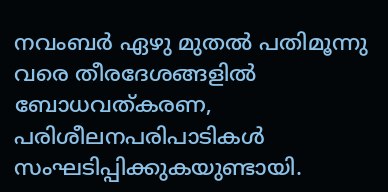നവംബര്‍ ഏഴു മുതല്‍ പതിമൂന്നു വരെ തീരദേശങ്ങളില്‍ ബോധവത്കരണ, പരിശീലനപരിപാടികള്‍ സംഘടിപ്പിക്കുകയുണ്ടായി.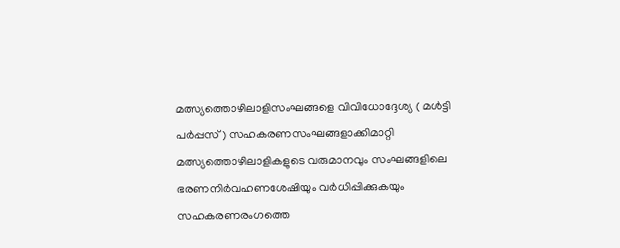മത്സ്യത്തൊഴിലാളിസംഘങ്ങളെ വിവിധോദ്ദേശ്യ ( മള്‍ട്ടി പര്‍പ്പസ് ) സഹകരണസംഘങ്ങളാക്കിമാറ്റി മത്സ്യത്തൊഴിലാളികളുടെ വരുമാനവും സംഘങ്ങളിലെ ഭരണനിര്‍വഹണശേഷിയും വര്‍ധിപ്പിക്കുകയും സഹകരണരംഗത്തെ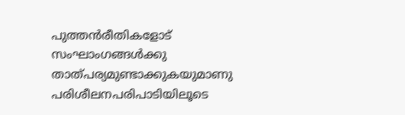പുത്തന്‍രീതികളോട് സംഘാംഗങ്ങള്‍ക്കു താത്പര്യമുണ്ടാക്കുകയുമാണു പരിശീലനപരിപാടിയിലൂടെ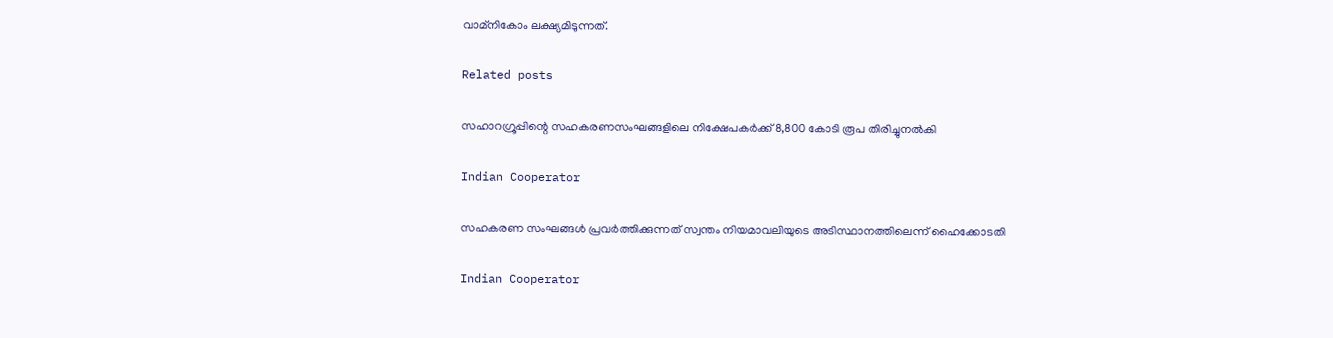വാമ്‌നികോം ലക്ഷ്യമിടുന്നത്.

Related posts

സഹാറഗ്രൂപ്പിന്റെ സഹകരണസംഘങ്ങളിലെ നിക്ഷേപകര്‍ക്ക് 8,800 കോടി രൂപ തിരിച്ചുനല്‍കി

Indian Cooperator

സഹകരണ സംഘങ്ങള്‍ പ്രവര്‍ത്തിക്കുന്നത് സ്വന്തം നിയമാവലിയുടെ അടിസ്ഥാനത്തിലെന്ന് ഹൈക്കോടതി

Indian Cooperator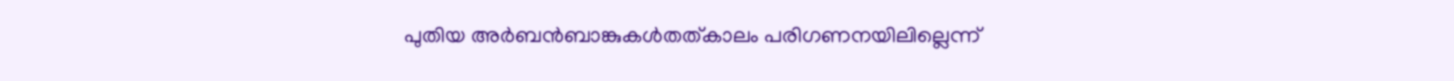പുതിയ അര്‍ബന്‍ബാങ്കുകള്‍തത്കാലം പരിഗണനയിലില്ലെന്ന്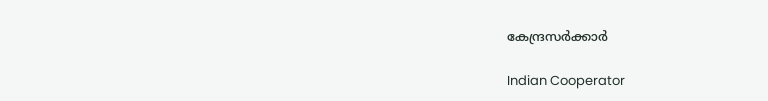കേന്ദ്രസര്‍ക്കാര്‍

Indian Cooperator